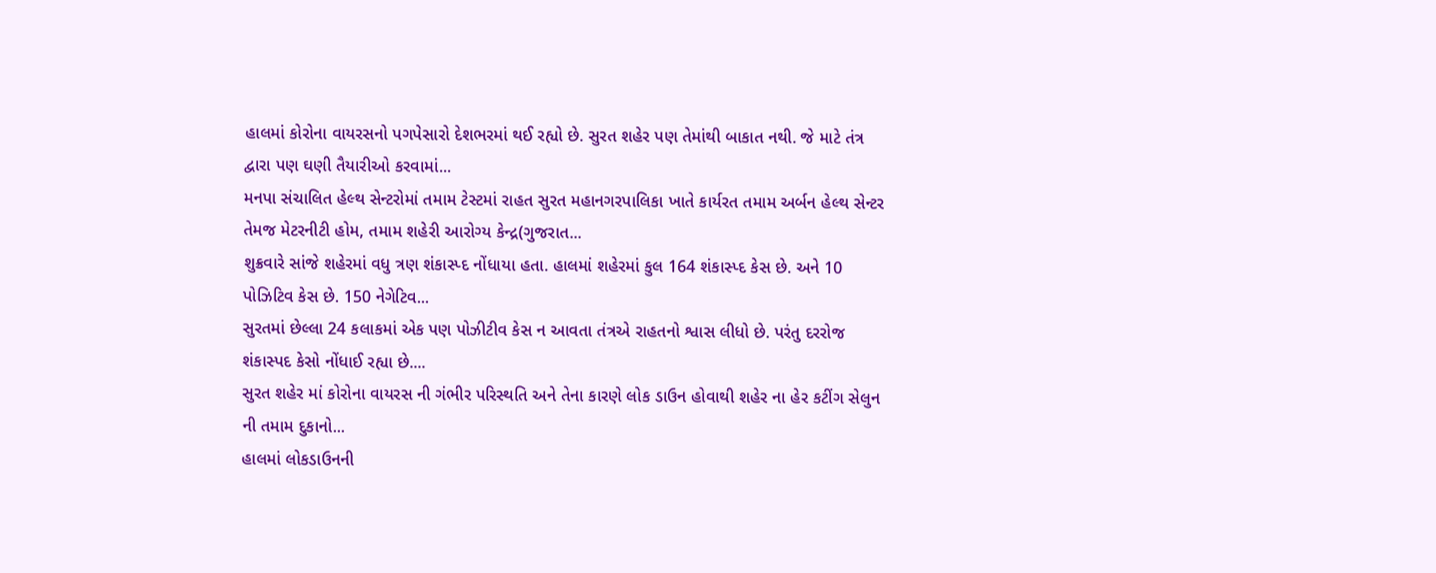હાલમાં કોરોના વાયરસનો પગપેસારો દેશભરમાં થઈ રહ્યો છે. સુરત શહેર પણ તેમાંથી બાકાત નથી. જે માટે તંત્ર દ્વારા પણ ઘણી તૈયારીઓ કરવામાં...
મનપા સંચાલિત હેલ્થ સેન્ટરોમાં તમામ ટેસ્ટમાં રાહત સુરત મહાનગરપાલિકા ખાતે કાર્યરત તમામ અર્બન હેલ્થ સેન્ટર તેમજ મેટરનીટી હોમ, તમામ શહેરી આરોગ્ય કેન્દ્ર(ગુજરાત...
શુક્રવારે સાંજે શહેરમાં વધુ ત્રણ શંકાસ્પ્દ નોંધાયા હતા. હાલમાં શહેરમાં કુલ 164 શંકાસ્પ્દ કેસ છે. અને 10 પોઝિટિવ કેસ છે. 150 નેગેટિવ...
સુરતમાં છેલ્લા 24 કલાકમાં એક પણ પોઝીટીવ કેસ ન આવતા તંત્રએ રાહતનો શ્વાસ લીધો છે. પરંતુ દરરોજ શંકાસ્પદ કેસો નોંધાઈ રહ્યા છે....
સુરત શહેર માં કોરોના વાયરસ ની ગંભીર પરિસ્થતિ અને તેના કારણે લોક ડાઉન હોવાથી શહેર ના હેર કટીંગ સેલુન ની તમામ દુકાનો...
હાલમાં લોકડાઉનની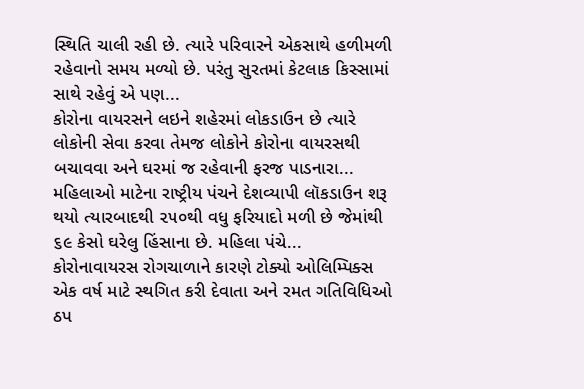સ્થિતિ ચાલી રહી છે. ત્યારે પરિવારને એકસાથે હળીમળી રહેવાનો સમય મળ્યો છે. પરંતુ સુરતમાં કેટલાક કિસ્સામાં સાથે રહેવું એ પણ...
કોરોના વાયરસને લઇને શહેરમાં લોકડાઉન છે ત્યારે લોકોની સેવા કરવા તેમજ લોકોને કોરોના વાયરસથી બચાવવા અને ઘરમાં જ રહેવાની ફરજ પાડનારા...
મહિલાઓ માટેના રાષ્ટ્રીય પંચને દેશવ્યાપી લૉકડાઉન શરૂ થયો ત્યારબાદથી ૨૫૦થી વધુ ફરિયાદો મળી છે જેમાંથી ૬૯ કેસો ઘરેલુ હિંસાના છે. મહિલા પંચે...
કોરોનાવાયરસ રોગચાળાને કારણે ટોક્યો ઓલિમ્પિક્સ એક વર્ષ માટે સ્થગિત કરી દેવાતા અને રમત ગતિવિધિઓ ઠપ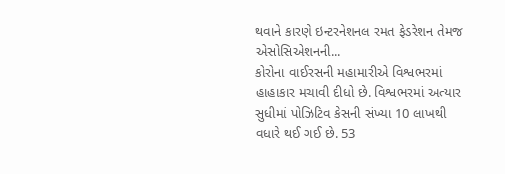થવાને કારણે ઇન્ટરનેશનલ રમત ફેડરેશન તેમજ એસોસિએશનની...
કોરોના વાઈરસની મહામારીએ વિશ્વભરમાં હાહાકાર મચાવી દીધો છે. વિશ્વભરમાં અત્યાર સુધીમાં પોઝિટિવ કેસની સંખ્યા 10 લાખથી વધારે થઈ ગઈ છે. 53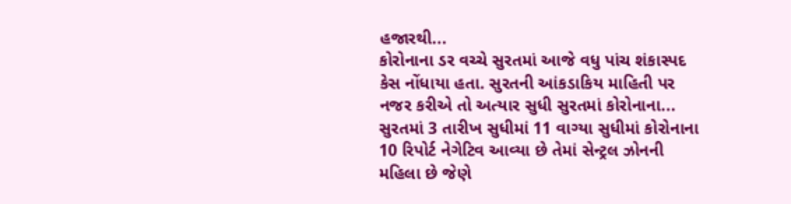હજારથી...
કોરોનાના ડર વચ્ચે સુરતમાં આજે વધુ પાંચ શંકાસ્પદ કેસ નોંધાયા હતા. સુરતની આંકડાકિય માહિતી પર નજર કરીએ તો અત્યાર સુધી સુરતમાં કોરોનાના...
સુરતમાં 3 તારીખ સુધીમાં 11 વાગ્યા સુધીમાં કોરોનાના 10 રિપોર્ટ નેગેટિવ આવ્યા છે તેમાં સેન્ટ્રલ ઝોનની મહિલા છે જેણે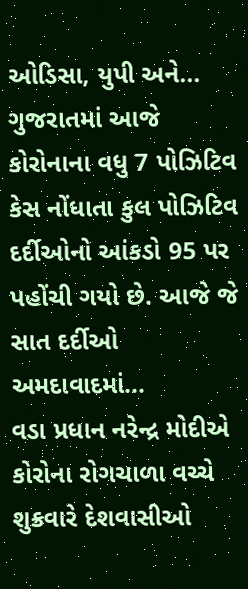ઓડિસા, યુપી અને...
ગુજરાતમાં આજે કોરોનાના વધુ 7 પોઝિટિવ કેસ નોંધાતા કુલ પોઝિટિવ દર્દીઓનો આંકડો 95 પર પહોંચી ગયો છે. આજે જે સાત દર્દીઓ અમદાવાદમાં...
વડા પ્રધાન નરેન્દ્ર મોદીએ કોરોના રોગચાળા વચ્ચે શુક્રવારે દેશવાસીઓ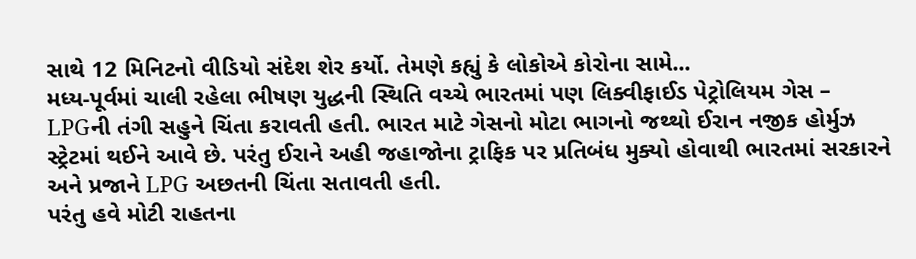સાથે 12 મિનિટનો વીડિયો સંદેશ શેર કર્યો. તેમણે કહ્યું કે લોકોએ કોરોના સામે...
મધ્ય-પૂર્વમાં ચાલી રહેલા ભીષણ યુદ્ધની સ્થિતિ વચ્ચે ભારતમાં પણ લિક્વીફાઈડ પેટ્રોલિયમ ગેસ – LPGની તંગી સહુને ચિંતા કરાવતી હતી. ભારત માટે ગેસનો મોટા ભાગનો જથ્થો ઈરાન નજીક હોર્મુઝ સ્ટ્રેટમાં થઈને આવે છે. પરંતુ ઈરાને અહી જહાજોના ટ્રાફિક પર પ્રતિબંધ મુક્યો હોવાથી ભારતમાં સરકારને અને પ્રજાને LPG અછતની ચિંતા સતાવતી હતી.
પરંતુ હવે મોટી રાહતના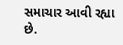સમાચાર આવી રહ્યા છે.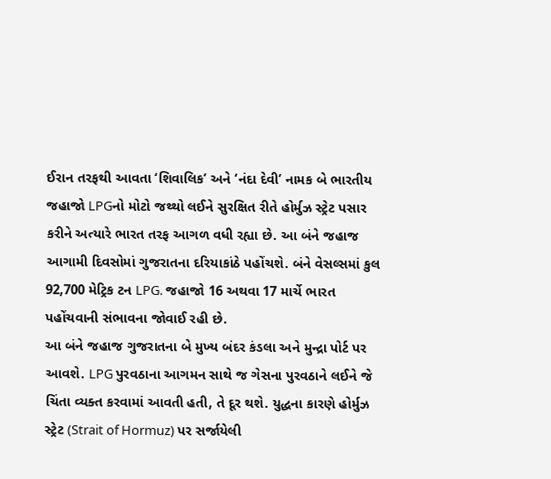ઈરાન તરફથી આવતા ‘શિવાલિક’ અને ‘નંદા દેવી’ નામક બે ભારતીય જહાજો LPGનો મોટો જથ્થો લઈને સુરક્ષિત રીતે હોર્મુઝ સ્ટ્રેટ પસાર કરીને અત્યારે ભારત તરફ આગળ વધી રહ્યા છે. આ બંને જહાજ આગામી દિવસોમાં ગુજરાતના દરિયાકાંઠે પહોંચશે. બંને વેસલ્સમાં કુલ 92,700 મેટ્રિક ટન LPG. જહાજો 16 અથવા 17 માર્ચે ભારત પહોંચવાની સંભાવના જોવાઈ રહી છે.
આ બંને જહાજ ગુજરાતના બે મુખ્ય બંદર કંડલા અને મુન્દ્રા પોર્ટ પર આવશે. LPG પુરવઠાના આગમન સાથે જ ગેસના પુરવઠાને લઈને જે ચિંતા વ્યક્ત કરવામાં આવતી હતી, તે દૂર થશે. યુદ્ધના કારણે હોર્મુઝ સ્ટ્રેટ (Strait of Hormuz) પર સર્જાયેલી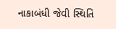નાકાબંધી જેવી સ્થિતિ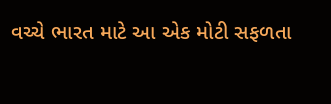વચ્ચે ભારત માટે આ એક મોટી સફળતા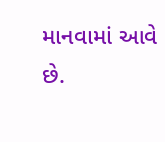માનવામાં આવે છે.